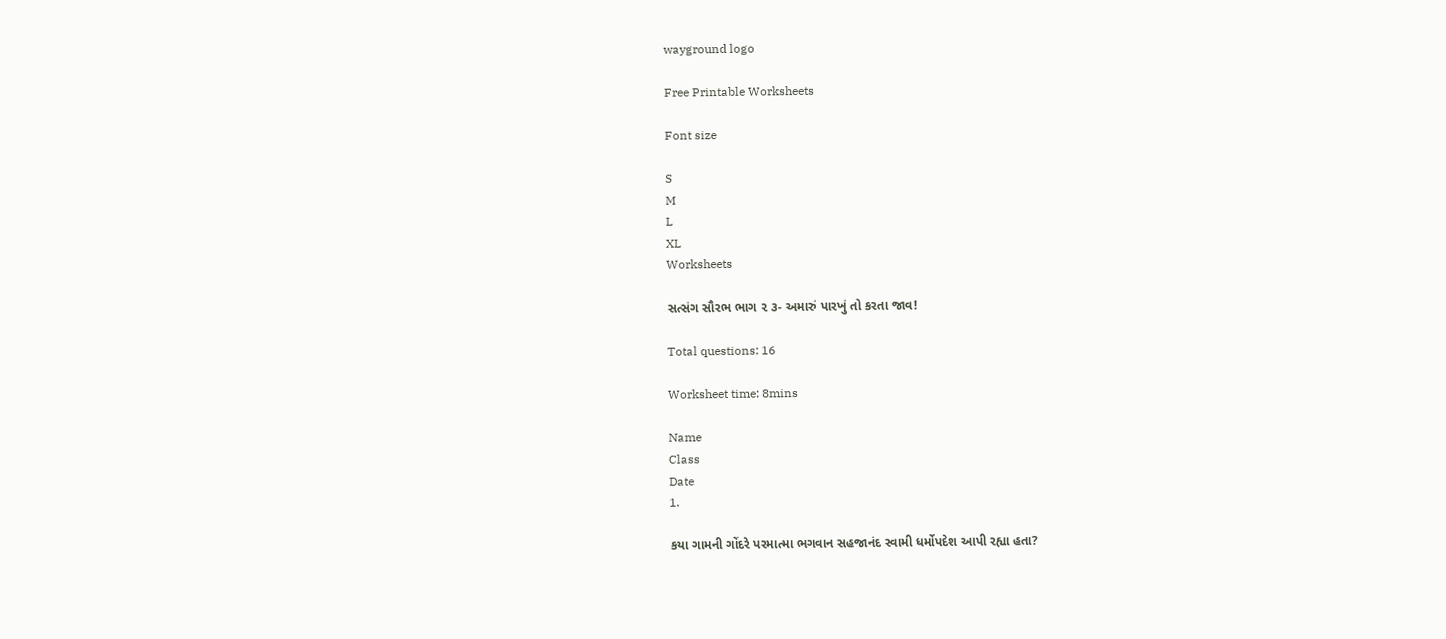wayground logo

Free Printable Worksheets

Font size

S
M
L
XL
Worksheets

સત્સંગ સૌરભ ભાગ ૨ ૩- અમારું પારખું તો કરતા જાવ!

Total questions: 16

Worksheet time: 8mins

Name
Class
Date
1.

કયા ગામની ગોંદરે પરમાત્મા ભગવાન સહજાનંદ સ્વામી ધર્મોપદેશ આપી રહ્યા હતા?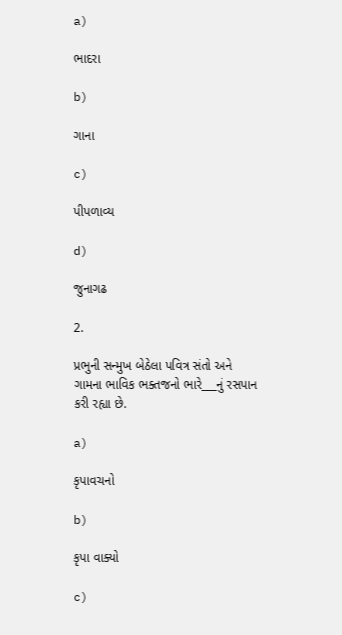a)

ભાદરા

b)

ગાના

c)

પીપળાવ્ય

d)

જુનાગઢ

2.

પ્રભુની સન્મુખ બેઠેલા પવિત્ર સંતો અને ગામના ભાવિક ભક્તજનો ભારે___નું રસપાન કરી રહ્યા છે.

a)

કૃપાવચનો

b)

કૃપા વાક્યો

c)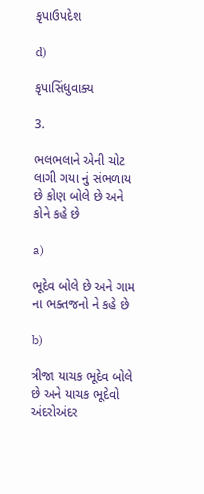કૃપાઉપદેશ

d)

કૃપાસિંધુવાક્ય

3.

ભલભલાને એની ચોટ લાગી ગયા નું સંભળાય છે કોણ બોલે છે અને કોને કહે છે

a)

ભૂદેવ બોલે છે અને ગામ ના ભક્તજનો ને કહે છે

b)

ત્રીજા યાચક ભૂદેવ બોલે છે અને યાચક ભૂદેવો અંદરોઅંદર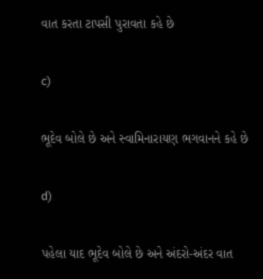વાત કરતા ટાપસી પુરાવતા કહે છે

c)

ભૂદેવ બોલે છે અને સ્વામિનારાયણ ભગવાનને કહે છે

d)

પહેલા યાદ ભૂદેવ બોલે છે અને અંદરો-અંદર વાત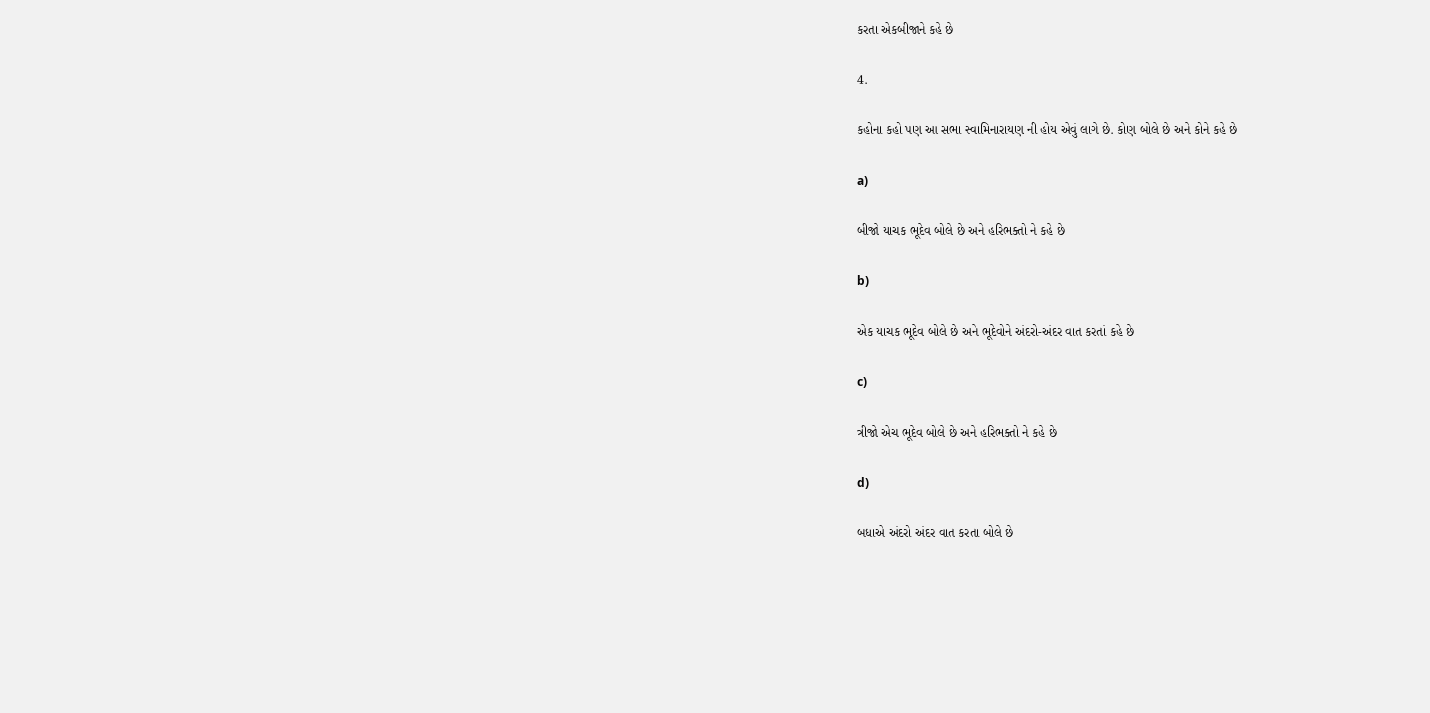કરતા એકબીજાને કહે છે

4.

કહોના કહો પણ આ સભા સ્વામિનારાયણ ની હોય એવું લાગે છે. કોણ બોલે છે અને કોને કહે છે

a)

બીજો યાચક ભૂદેવ બોલે છે અને હરિભક્તો ને કહે છે

b)

એક યાચક ભૂદેવ બોલે છે અને ભૂદેવોને અંદરો-અંદર વાત કરતાં કહે છે

c)

ત્રીજો એચ ભૂદેવ બોલે છે અને હરિભક્તો ને કહે છે

d)

બધાએ અંદરો અંદર વાત કરતા બોલે છે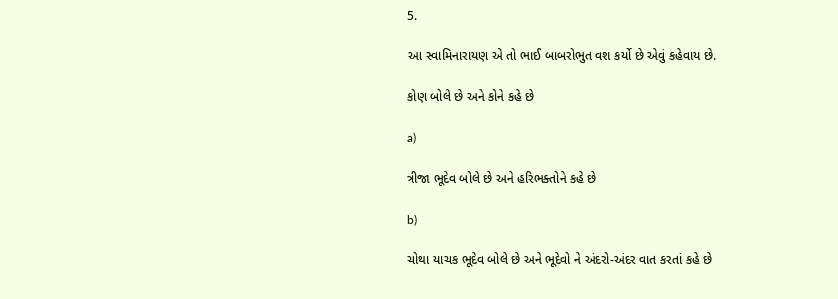5.

આ સ્વામિનારાયણ એ તો ભાઈ બાબરોભુત વશ કર્યો છે એવું કહેવાય છે.

કોણ બોલે છે અને કોને કહે છે

a)

ત્રીજા ભૂદેવ બોલે છે અને હરિભક્તોને કહે છે

b)

ચોથા યાચક ભૂદેવ બોલે છે અને ભૂદેવો ને અંદરો-અંદર વાત કરતાં કહે છે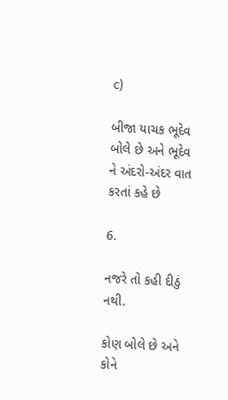c)

બીજા યાચક ભૂદેવ બોલે છે અને ભૂદેવ ને અંદરો-અંદર વાત કરતાં કહે છે

6.

નજરે તો કહી દીઠું નથી.

કોણ બોલે છે અને કોને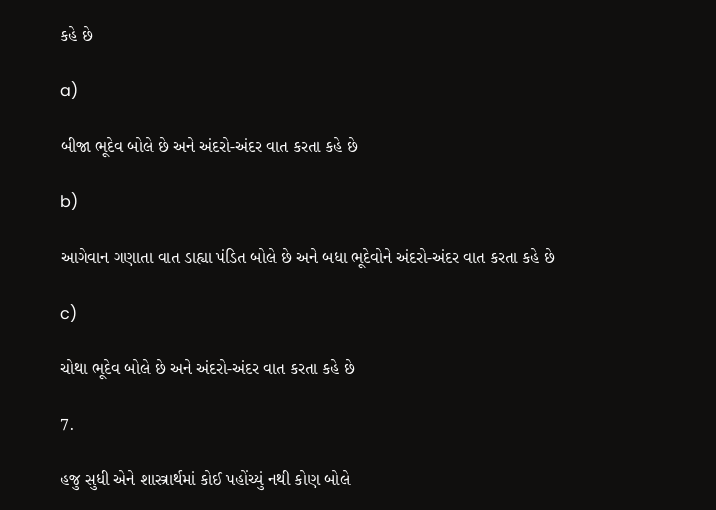કહે છે

a)

બીજા ભૂદેવ બોલે છે અને અંદરો-અંદર વાત કરતા કહે છે

b)

આગેવાન ગણાતા વાત ડાહ્યા પંડિત બોલે છે અને બધા ભૂદેવોને અંદરો-અંદર વાત કરતા કહે છે

c)

ચોથા ભૂદેવ બોલે છે અને અંદરો-અંદર વાત કરતા કહે છે

7.

હજુ સુધી એને શાસ્ત્રાર્થમાં કોઈ પહોંચ્યું નથી કોણ બોલે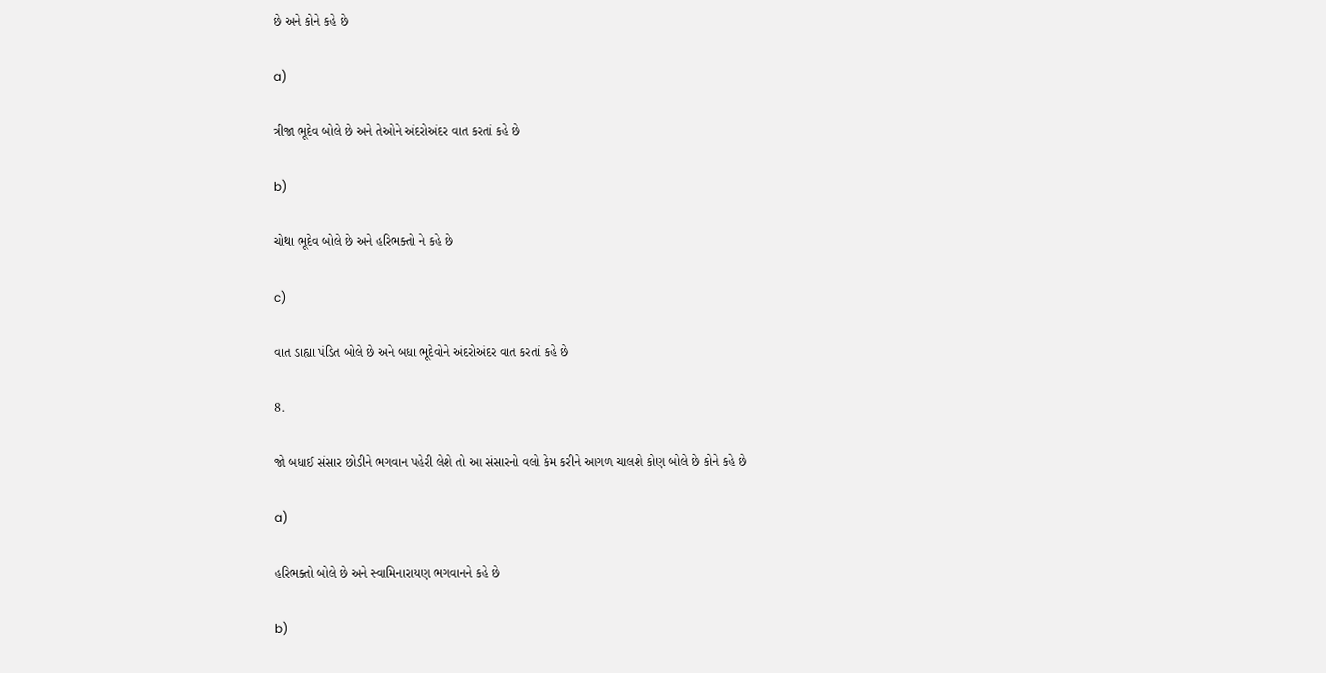છે અને કોને કહે છે

a)

ત્રીજા ભૂદેવ બોલે છે અને તેઓને અંદરોઅંદર વાત કરતાં કહે છે

b)

ચોથા ભૂદેવ બોલે છે અને હરિભક્તો ને કહે છે

c)

વાત ડાહ્યા પંડિત બોલે છે અને બધા ભૂદેવોને અંદરોઅંદર વાત કરતાં કહે છે

8.

જો બધાઈ સંસાર છોડીને ભગવાન પહેરી લેશે તો આ સંસારનો વલો કેમ કરીને આગળ ચાલશે કોણ બોલે છે કોને કહે છે

a)

હરિભક્તો બોલે છે અને સ્વામિનારાયણ ભગવાનને કહે છે

b)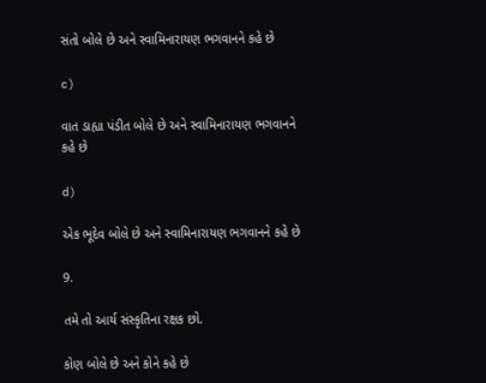સંતો બોલે છે અને સ્વામિનારાયણ ભગવાનને કહે છે

c)

વાત ડાહ્યા પંડીત બોલે છે અને સ્વામિનારાયણ ભગવાનને કહે છે

d)

એક ભૂદેવ બોલે છે અને સ્વામિનારાયણ ભગવાનને કહે છે

9.

તમે તો આર્ય સંસ્કૃતિના રક્ષક છો.

કોણ બોલે છે અને કોને કહે છે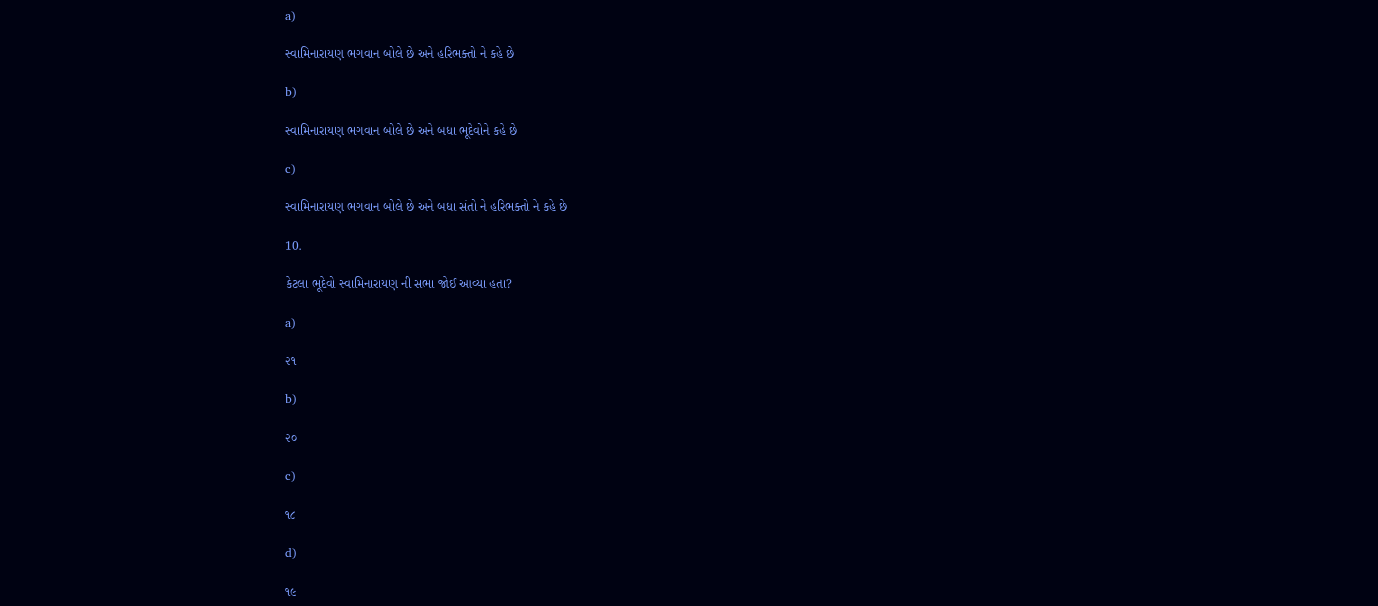a)

સ્વામિનારાયણ ભગવાન બોલે છે અને હરિભક્તો ને કહે છે

b)

સ્વામિનારાયણ ભગવાન બોલે છે અને બધા ભૂદેવોને કહે છે

c)

સ્વામિનારાયણ ભગવાન બોલે છે અને બધા સંતો ને હરિભક્તો ને કહે છે

10.

કેટલા ભૂદેવો સ્વામિનારાયણ ની સભા જોઈ આવ્યા હતા?

a)

૨૧

b)

૨૦

c)

૧૮

d)

૧૯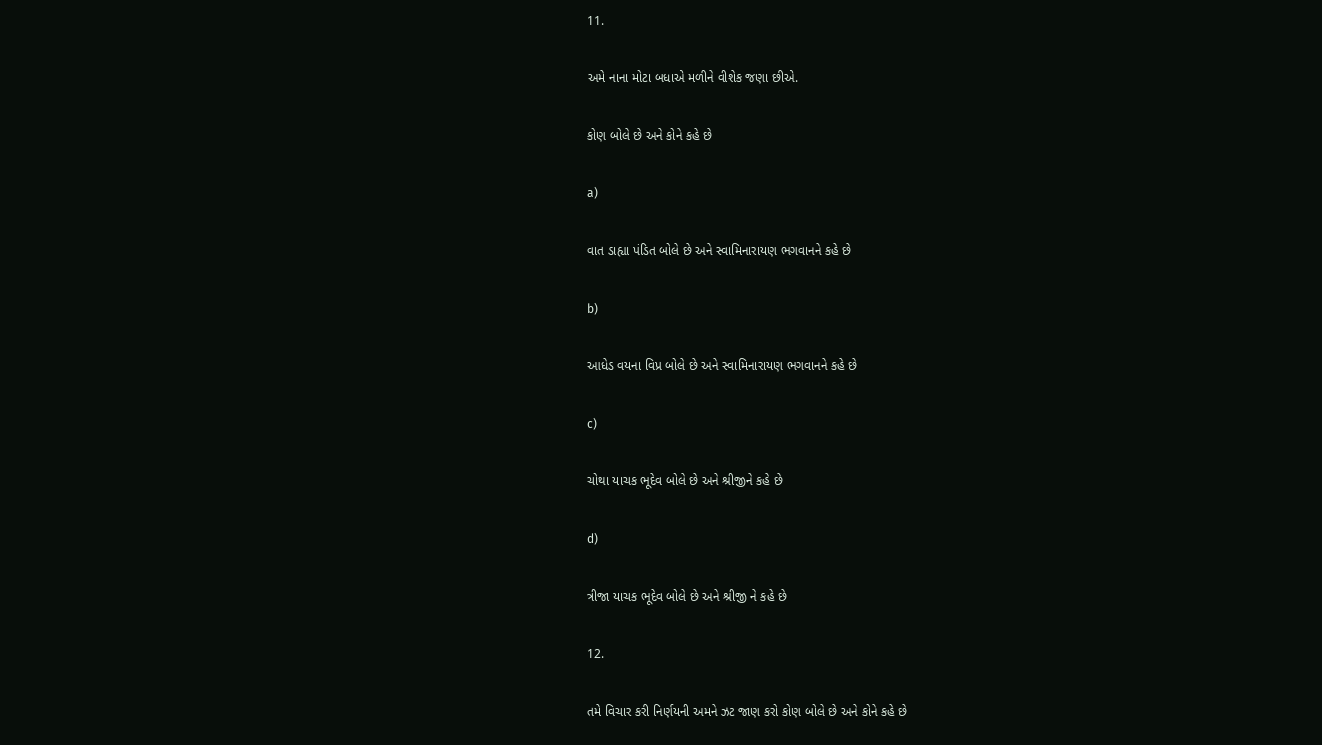11.

અમે નાના મોટા બધાએ મળીને વીશેક જણા છીએ.

કોણ બોલે છે અને કોને કહે છે

a)

વાત ડાહ્યા પંડિત બોલે છે અને સ્વામિનારાયણ ભગવાનને કહે છે

b)

આધેડ વયના વિપ્ર બોલે છે અને સ્વામિનારાયણ ભગવાનને કહે છે

c)

ચોથા યાચક ભૂદેવ બોલે છે અને શ્રીજીને કહે છે

d)

ત્રીજા યાચક ભૂદેવ બોલે છે અને શ્રીજી ને કહે છે

12.

તમે વિચાર કરી નિર્ણયની અમને ઝટ જાણ કરો કોણ બોલે છે અને કોને કહે છે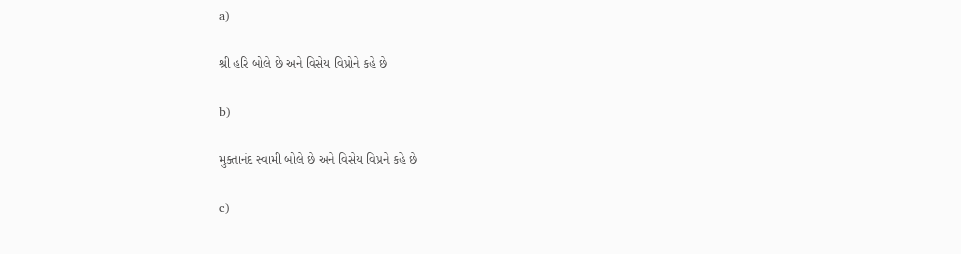a)

શ્રી હરિ બોલે છે અને વિસેય વિપ્રોને કહે છે

b)

મુક્તાનંદ સ્વામી બોલે છે અને વિસેય વિપ્રને કહે છે

c)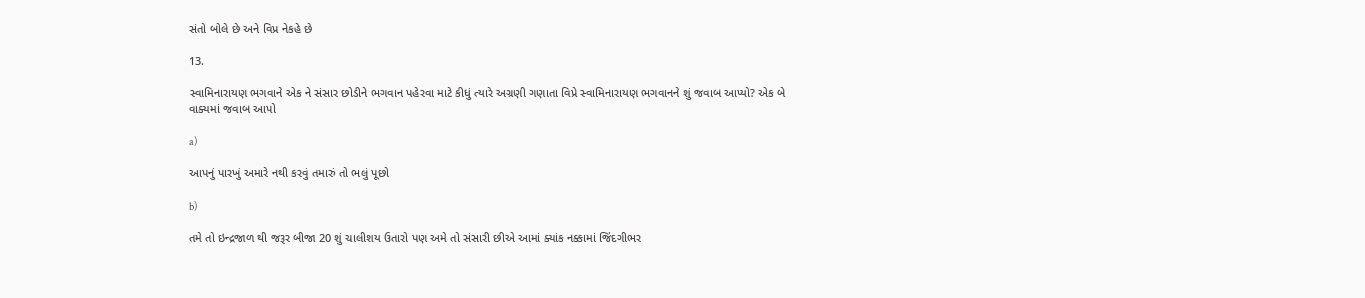સંતો બોલે છે અને વિપ્ર નેકહે છે

13.

સ્વામિનારાયણ ભગવાને એક ને સંસાર છોડીને ભગવાન પહેરવા માટે કીધું ત્યારે અગ્રણી ગણાતા વિપ્રે સ્વામિનારાયણ ભગવાનને શું જવાબ આપ્યો? એક બે વાક્યમાં જવાબ આપો

a)

આપનું પારખું અમારે નથી કરવું તમારું તો ભલું પૂછો

b)

તમે તો ઇન્દ્રજાળ થી જરૂર બીજા 20 શું ચાલીશય ઉતારો પણ અમે તો સંસારી છીએ આમાં ક્યાંક નક્કામાં જિંદગીભર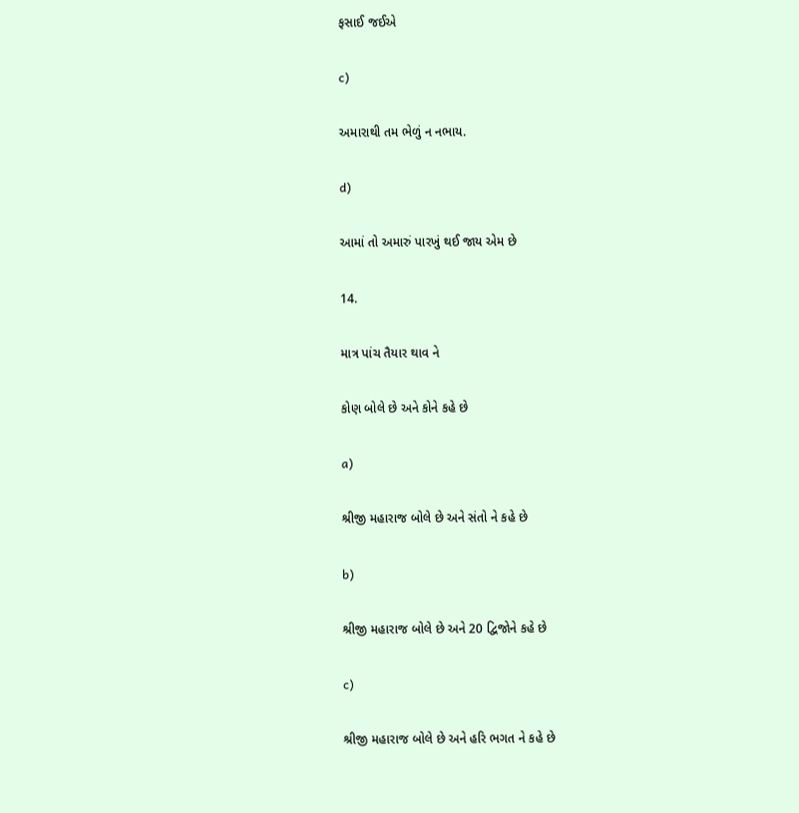ફસાઈ જઈએ

c)

અમારાથી તમ ભેળું ન નભાય.

d)

આમાં તો અમારું પારખું થઈ જાય એમ છે

14.

માત્ર પાંચ તૈયાર થાવ ને

કોણ બોલે છે અને કોને કહે છે

a)

શ્રીજી મહારાજ બોલે છે અને સંતો ને કહે છે

b)

શ્રીજી મહારાજ બોલે છે અને 20 દ્વિજોને કહે છે

c)

શ્રીજી મહારાજ બોલે છે અને હરિ ભગત ને કહે છે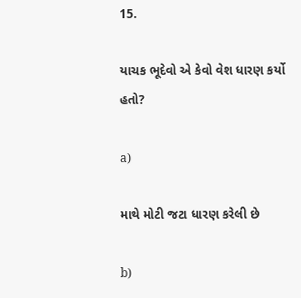15.

યાચક ભૂદેવો એ કેવો વેશ ધારણ કર્યો હતો?

a)

માથે મોટી જટા ધારણ કરેલી છે

b)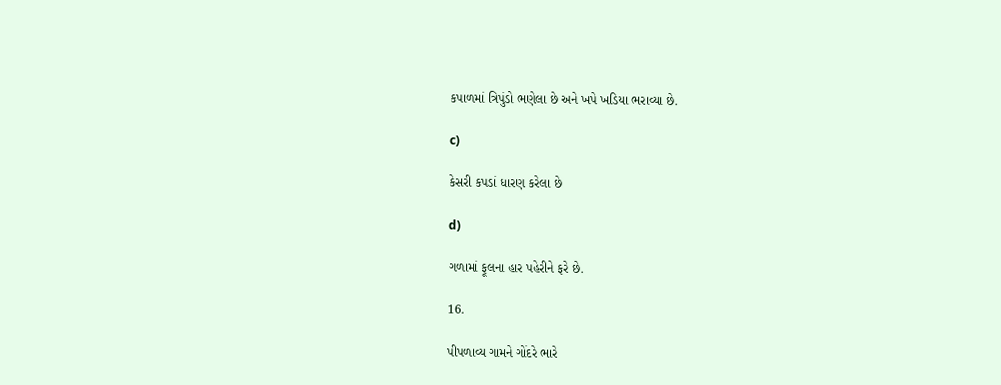કપાળમાં ત્રિપુંડો ભણેલા છે અને ખપે ખડિયા ભરાવ્યા છે.

c)

કેસરી કપડાં ધારણ કરેલા છે

d)

ગળામાં ફૂલના હાર પહેરીને ફરે છે.

16.

પીપળાવ્ય ગામને ગોંદરે ભારે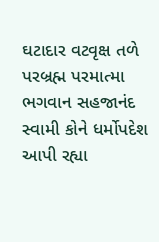ઘટાદાર વટવૃક્ષ તળે પરબ્રહ્મ પરમાત્મા ભગવાન સહજાનંદ સ્વામી કોને ધર્મોપદેશ આપી રહ્યા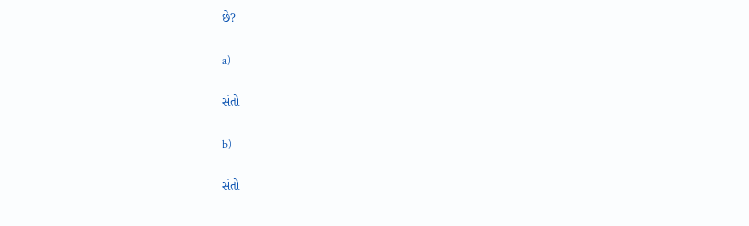છે?

a)

સંતો

b)

સંતો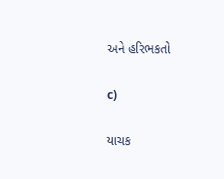અને હરિભકતો

c)

યાચક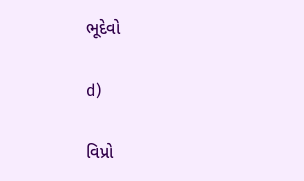ભૂદેવો

d)

વિપ્રો